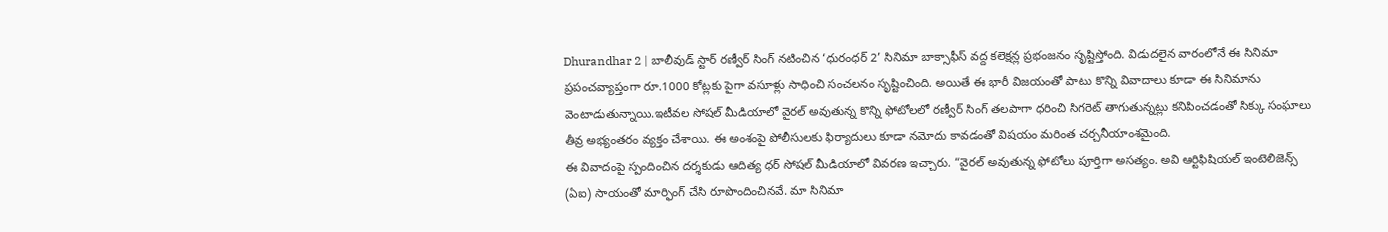Dhurandhar 2 | బాలీవుడ్ స్టార్ రణ్వీర్ సింగ్ నటించిన ‘ధురంధర్ 2’ సినిమా బాక్సాఫీస్ వద్ద కలెక్షన్ల ప్రభంజనం సృష్టిస్తోంది. విడుదలైన వారంలోనే ఈ సినిమా ప్రపంచవ్యాప్తంగా రూ.1000 కోట్లకు పైగా వసూళ్లు సాధించి సంచలనం సృష్టించింది. అయితే ఈ భారీ విజయంతో పాటు కొన్ని వివాదాలు కూడా ఈ సినిమాను వెంటాడుతున్నాయి.ఇటీవల సోషల్ మీడియాలో వైరల్ అవుతున్న కొన్ని ఫోటోలలో రణ్వీర్ సింగ్ తలపాగా ధరించి సిగరెట్ తాగుతున్నట్లు కనిపించడంతో సిక్కు సంఘాలు తీవ్ర అభ్యంతరం వ్యక్తం చేశాయి. ఈ అంశంపై పోలీసులకు ఫిర్యాదులు కూడా నమోదు కావడంతో విషయం మరింత చర్చనీయాంశమైంది.
ఈ వివాదంపై స్పందించిన దర్శకుడు ఆదిత్య ధర్ సోషల్ మీడియాలో వివరణ ఇచ్చారు. “వైరల్ అవుతున్న ఫోటోలు పూర్తిగా అసత్యం. అవి ఆర్టిఫిషియల్ ఇంటెలిజెన్స్ (ఏఐ) సాయంతో మార్ఫింగ్ చేసి రూపొందించినవే. మా సినిమా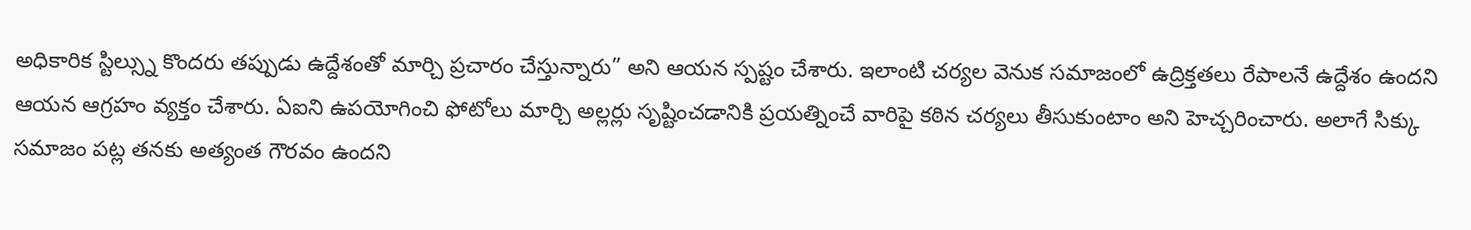అధికారిక స్టిల్స్ను కొందరు తప్పుడు ఉద్దేశంతో మార్చి ప్రచారం చేస్తున్నారు” అని ఆయన స్పష్టం చేశారు. ఇలాంటి చర్యల వెనుక సమాజంలో ఉద్రిక్తతలు రేపాలనే ఉద్దేశం ఉందని ఆయన ఆగ్రహం వ్యక్తం చేశారు. ఏఐని ఉపయోగించి ఫోటోలు మార్చి అల్లర్లు సృష్టించడానికి ప్రయత్నించే వారిపై కఠిన చర్యలు తీసుకుంటాం అని హెచ్చరించారు. అలాగే సిక్కు సమాజం పట్ల తనకు అత్యంత గౌరవం ఉందని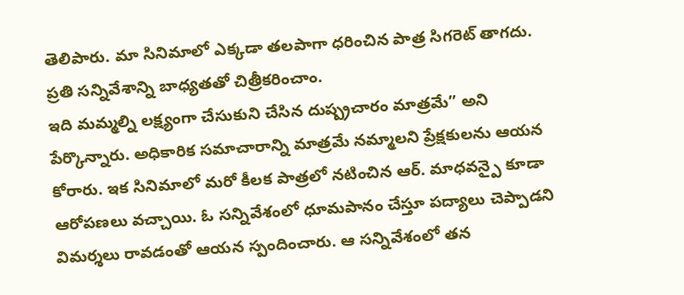తెలిపారు. మా సినిమాలో ఎక్కడా తలపాగా ధరించిన పాత్ర సిగరెట్ తాగదు. ప్రతి సన్నివేశాన్ని బాధ్యతతో చిత్రీకరించాం.
ఇది మమ్మల్ని లక్ష్యంగా చేసుకుని చేసిన దుష్ప్రచారం మాత్రమే” అని పేర్కొన్నారు. అధికారిక సమాచారాన్ని మాత్రమే నమ్మాలని ప్రేక్షకులను ఆయన కోరారు. ఇక సినిమాలో మరో కీలక పాత్రలో నటించిన ఆర్. మాధవన్పై కూడా ఆరోపణలు వచ్చాయి. ఓ సన్నివేశంలో ధూమపానం చేస్తూ పద్యాలు చెప్పాడని విమర్శలు రావడంతో ఆయన స్పందించారు. ఆ సన్నివేశంలో తన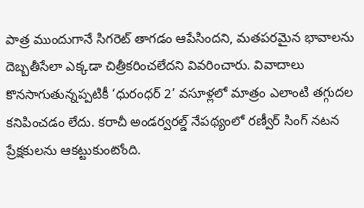పాత్ర ముందుగానే సిగరెట్ తాగడం ఆపేసిందని, మతపరమైన భావాలను దెబ్బతీసేలా ఎక్కడా చిత్రీకరించలేదని వివరించారు. వివాదాలు కొనసాగుతున్నప్పటికీ ‘ధురంధర్ 2’ వసూళ్లలో మాత్రం ఎలాంటి తగ్గుదల కనిపించడం లేదు. కరాచీ అండర్వరల్డ్ నేపథ్యంలో రణ్వీర్ సింగ్ నటన ప్రేక్షకులను ఆకట్టుకుంటోంది.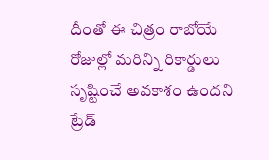దీంతో ఈ చిత్రం రాబోయే రోజుల్లో మరిన్ని రికార్డులు సృష్టించే అవకాశం ఉందని ట్రేడ్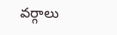వర్గాలు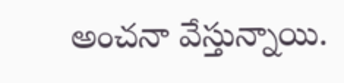అంచనా వేస్తున్నాయి.